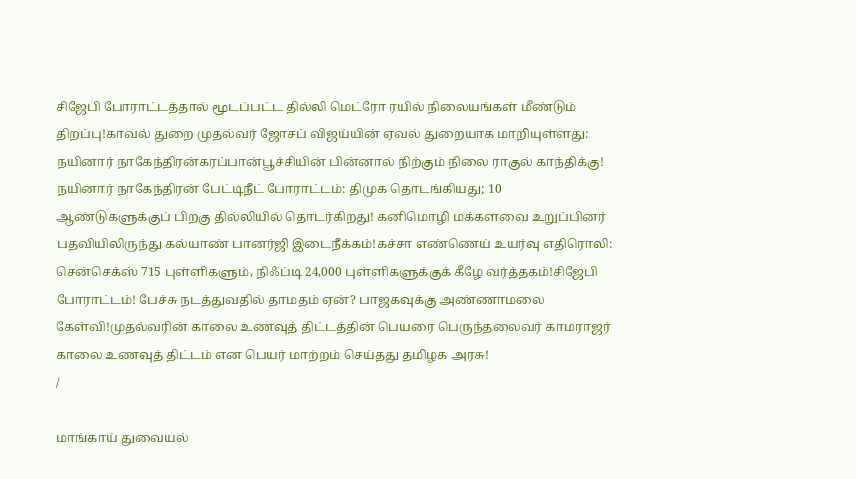சிஜேபி போராட்டத்தால் மூடப்பட்ட தில்லி மெட்ரோ ரயில் நிலையங்கள் மீண்டும் திறப்பு!காவல் துறை முதல்வர் ஜோசப் விஜய்யின் ஏவல் துறையாக மாறியுள்ளது: நயினார் நாகேந்திரன்கரப்பான்பூச்சியின் பின்னால் நிற்கும் நிலை ராகுல் காந்திக்கு! நயினார் நாகேந்திரன் பேட்டிநீட் போராட்டம்: திமுக தொடங்கியது; 10 ஆண்டுகளுக்குப் பிறகு தில்லியில் தொடர்கிறது! கனிமொழி மக்களவை உறுப்பினர் பதவியிலிருந்து கல்யாண் பானர்ஜி இடைநீக்கம்!கச்சா எண்ணெய் உயர்வு எதிரொலி: சென்செக்ஸ் 715 புள்ளிகளும், நிஃப்டி 24,000 புள்ளிகளுக்குக் கீழே வர்த்தகம்!சிஜேபி போராட்டம்! பேச்சு நடத்துவதில் தாமதம் ஏன்? பாஜகவுக்கு அண்ணாமலை கேள்வி!முதல்வரின் காலை உணவுத் திட்டத்தின் பெயரை பெருந்தலைவர் காமராஜர் காலை உணவுத் திட்டம் என பெயர் மாற்றம் செய்தது தமிழக அரசு!
/

மாங்காய் துவையல்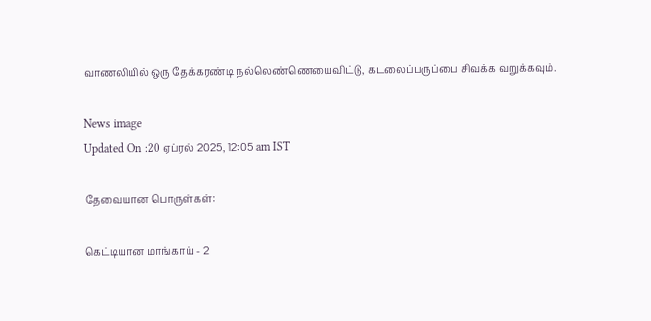வாணலியில் ஒரு தேக்கரண்டி நல்லெண்ணெயைவிட்டு, கடலைப்பருப்பை சிவக்க வறுக்கவும்.

News image
Updated On :20 ஏப்ரல் 2025, 12:05 am IST

தேவையான பொருள்கள்:

கெட்டியான மாங்காய் - 2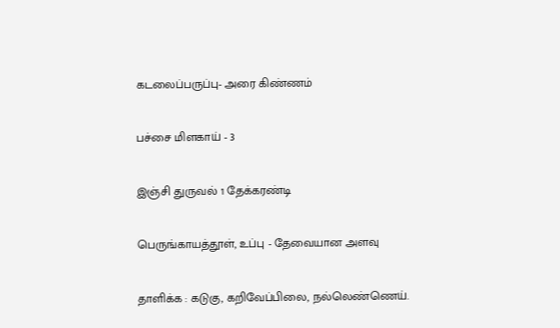கடலைப்பருப்பு- அரை கிண்ணம்

பச்சை மிளகாய் - 3

இஞ்சி துருவல் 1 தேக்கரண்டி

பெருங்காயத்தூள், உப்பு - தேவையான அளவு

தாளிக்க : கடுகு, கறிவேப்பிலை, நல்லெண்ணெய்.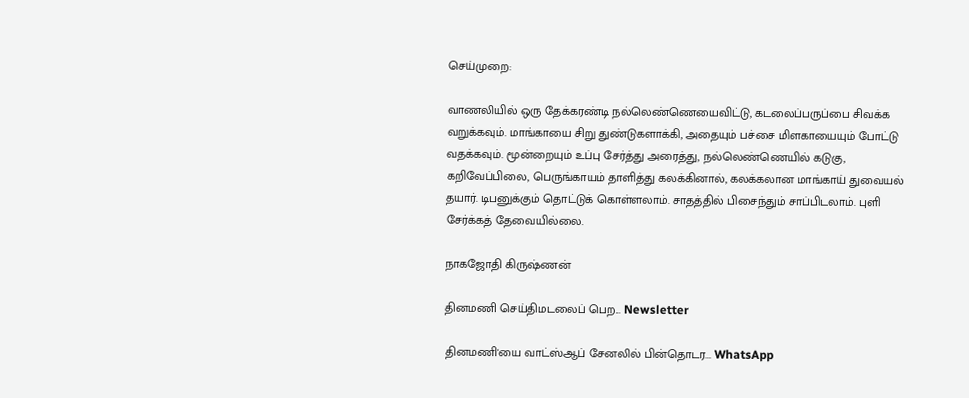செய்முறை:

வாணலியில் ஒரு தேக்கரண்டி நல்லெண்ணெயைவிட்டு, கடலைப்பருப்பை சிவக்க வறுக்கவும். மாங்காயை சிறு துண்டுகளாக்கி, அதையும் பச்சை மிளகாயையும் போட்டு வதக்கவும். மூன்றையும் உப்பு சேர்த்து அரைத்து, நல்லெண்ணெயில் கடுகு, கறிவேப்பிலை, பெருங்காயம் தாளித்து கலக்கினால், கலக்கலான மாங்காய் துவையல் தயார். டிபனுக்கும் தொட்டுக் கொள்ளலாம். சாதத்தில் பிசைந்தும் சாப்பிடலாம். புளி சேர்க்கத் தேவையில்லை.

நாகஜோதி கிருஷ்ணன்

தினமணி செய்திமடலைப் பெற... Newsletter

தினமணி'யை வாட்ஸ்ஆப் சேனலில் பின்தொடர... WhatsApp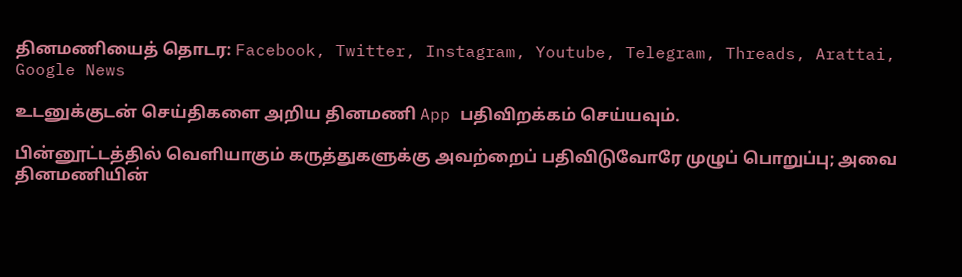தினமணியைத் தொடர: Facebook, Twitter, Instagram, Youtube, Telegram, Threads, Arattai, Google News

உடனுக்குடன் செய்திகளை அறிய தினமணி App பதிவிறக்கம் செய்யவும்.

பின்னூட்டத்தில் வெளியாகும் கருத்துகளுக்கு அவற்றைப் பதிவிடுவோரே முழுப் பொறுப்பு; அவை தினமணியின்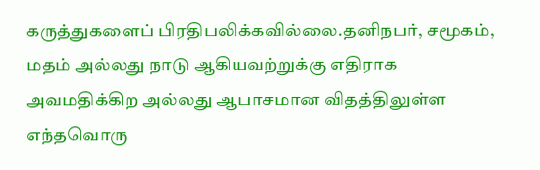கருத்துகளைப் பிரதிபலிக்கவில்லை.தனிநபர், சமூகம், மதம் அல்லது நாடு ஆகியவற்றுக்கு எதிராக அவமதிக்கிற அல்லது ஆபாசமான விதத்திலுள்ள எந்தவொரு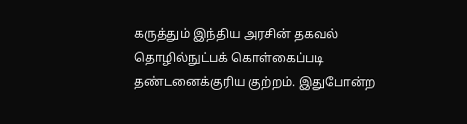கருத்தும் இந்திய அரசின் தகவல் தொழில்நுட்பக் கொள்கைப்படி தண்டனைக்குரிய குற்றம். இதுபோன்ற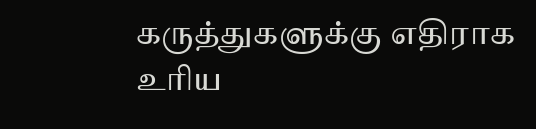கருத்துகளுக்கு எதிராக உரிய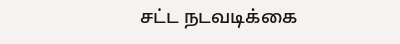சட்ட நடவடிக்கை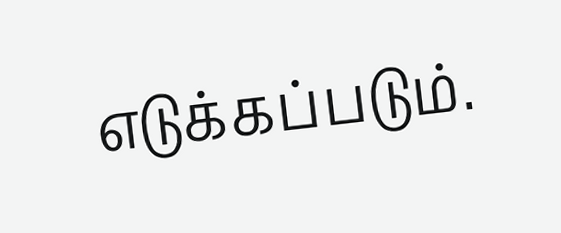எடுக்கப்படும்.